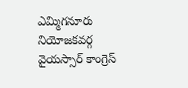ఎమ్మిగనూరు నియోజకవర్గ వైయస్సార్ కాంగ్రెస్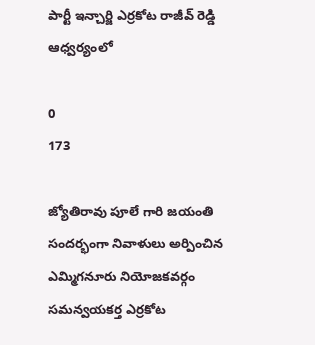పార్టీ ఇన్చార్జి ఎర్రకోట రాజీవ్ రెడ్డి ఆధ్వర్యంలో

0
173

జ్యోతిరావు పూలే గారి జయంతి సందర్భంగా నివాళులు అర్పించిన ఎమ్మిగనూరు నియోజకవర్గం సమన్వయకర్త ఎర్రకోట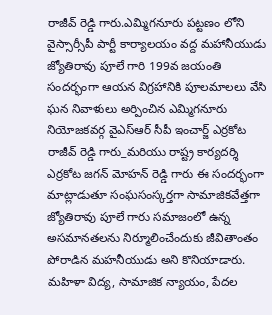రాజీవ్ రెడ్డి గారు.ఎమ్మిగనూరు పట్టణం లోని వైస్సార్సీపీ పార్టీ కార్యాలయం వద్ద మహానీయుడు జ్యోతిరావు పూలే గారి 199వ జయంతి సందర్భంగా ఆయన విగ్రహానికి పూలమాలలు వేసి ఘన నివాళులు అర్పించిన ఎమ్మిగనూరు నియోజకవర్గ వైఎస్ఆర్ సీపీ ఇంచార్జ్ ఎర్రకోట రాజీవ్ రెడ్డి గారు_మరియు రాష్ట్ర కార్యదర్శి ఎర్రకోట జగన్ మోహన్ రెడ్డి గారు ఈ సందర్భంగా మాట్లాడుతూ సంఘసంస్కర్తగా సామాజికవేత్తగా జ్యోతిరావు పూలే గారు సమాజంలో ఉన్న అసమానతలను నిర్మూలించేందుకు జీవితాంతం పోరాడిన మహనీయుడు అని కొనియాడారు. మహిళా విద్య, సామాజిక న్యాయం, పేదల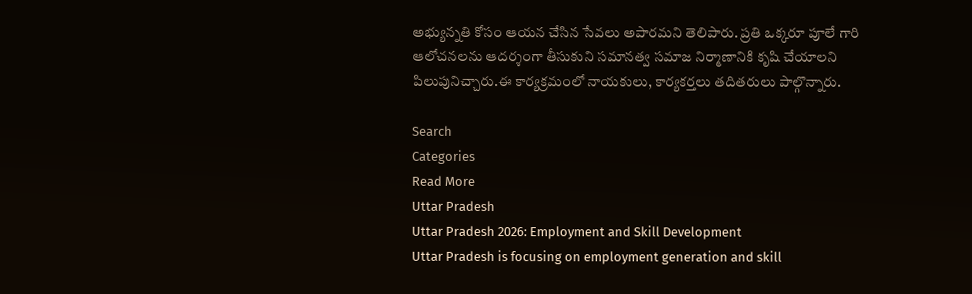అభ్యున్నతి కోసం ఆయన చేసిన సేవలు అపారమని తెలిపారు. ప్రతి ఒక్కరూ పూలే గారి ఆలోచనలను ఆదర్శంగా తీసుకుని సమానత్వ సమాజ నిర్మాణానికి కృషి చేయాలని పిలుపునిచ్చారు.ఈ కార్యక్రమంలో నాయకులు, కార్యకర్తలు తదితరులు పాల్గొన్నారు.

Search
Categories
Read More
Uttar Pradesh
Uttar Pradesh 2026: Employment and Skill Development
Uttar Pradesh is focusing on employment generation and skill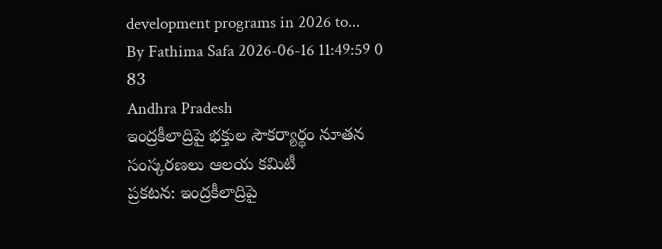development programs in 2026 to...
By Fathima Safa 2026-06-16 11:49:59 0 83
Andhra Pradesh
ఇంద్రకీలాద్రిపై భక్తుల సౌకర్యార్థం నూతన సంస్కరణలు ఆలయ కమిటీ
ప్రకటన: ఇంద్రకీలాద్రిపై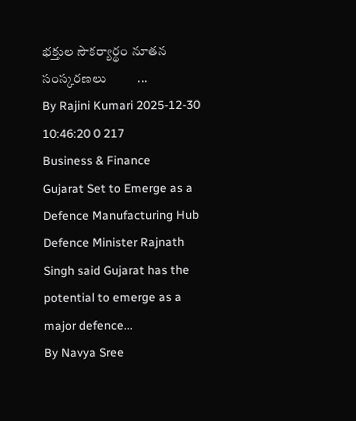భక్తుల సౌకర్యార్థం నూతన సంస్కరణలు          ...
By Rajini Kumari 2025-12-30 10:46:20 0 217
Business & Finance
Gujarat Set to Emerge as a Defence Manufacturing Hub
Defence Minister Rajnath Singh said Gujarat has the potential to emerge as a major defence...
By Navya Sree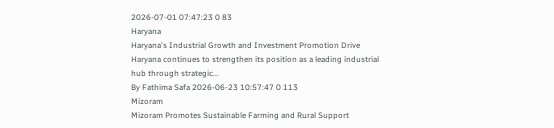2026-07-01 07:47:23 0 83
Haryana
Haryana's Industrial Growth and Investment Promotion Drive
Haryana continues to strengthen its position as a leading industrial hub through strategic...
By Fathima Safa 2026-06-23 10:57:47 0 113
Mizoram
Mizoram Promotes Sustainable Farming and Rural Support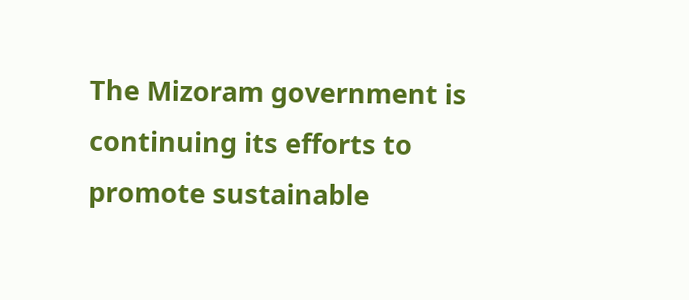The Mizoram government is continuing its efforts to promote sustainable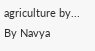agriculture by...
By Navya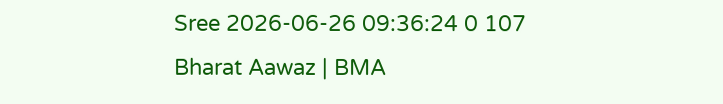Sree 2026-06-26 09:36:24 0 107
Bharat Aawaz | BMA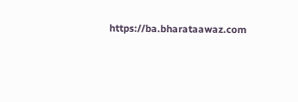https://ba.bharataawaz.com